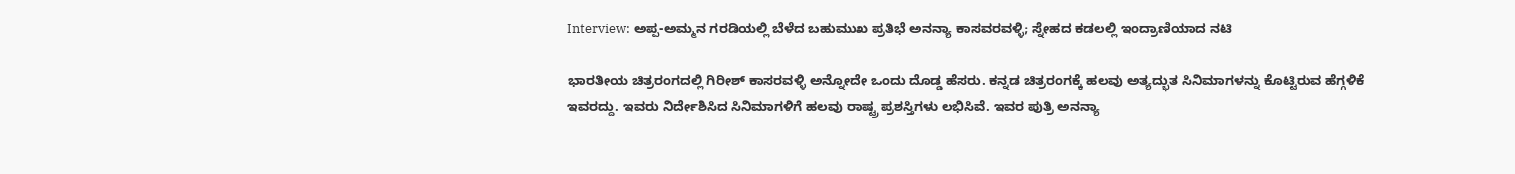Interview: ಅಪ್ಪ-ಅಮ್ಮನ ಗರಡಿಯಲ್ಲಿ ಬೆಳೆದ ಬಹುಮುಖ ಪ್ರತಿಭೆ ಅನನ್ಯಾ ಕಾಸವರವಳ್ಳಿ; ಸ್ನೇಹದ ಕಡಲಲ್ಲಿ ಇಂದ್ರಾಣಿಯಾದ ನಟಿ

ಭಾರತೀಯ ಚಿತ್ರರಂಗದಲ್ಲಿ ಗಿರೀಶ್ ಕಾಸರವಳ್ಳಿ ಅನ್ನೋದೇ ಒಂದು ದೊಡ್ಡ ಹೆಸರು. ಕನ್ನಡ ಚಿತ್ರರಂಗಕ್ಕೆ ಹಲವು ಅತ್ಯದ್ಭುತ ಸಿನಿಮಾಗಳನ್ನು ಕೊಟ್ಟಿರುವ ಹೆಗ್ಗಳಿಕೆ ಇವರದ್ದು. ಇವರು ನಿರ್ದೇಶಿಸಿದ ಸಿನಿಮಾಗಳಿಗೆ ಹಲವು ರಾಷ್ಟ್ರ ಪ್ರಶಸ್ತಿಗಳು ಲಭಿಸಿವೆ. ಇವರ ಪುತ್ರಿ ಅನನ್ಯಾ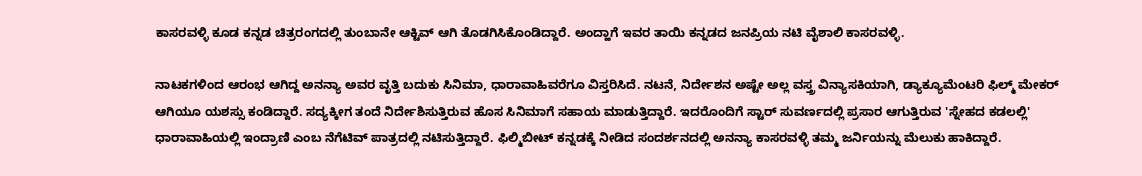ಕಾಸರವಳ್ಳಿ ಕೂಡ ಕನ್ನಡ ಚಿತ್ರರಂಗದಲ್ಲಿ ತುಂಬಾನೇ ಆಕ್ಟಿವ್ ಆಗಿ ತೊಡಗಿಸಿಕೊಂಡಿದ್ದಾರೆ. ಅಂದ್ಹಾಗೆ ಇವರ ತಾಯಿ ಕನ್ನಡದ ಜನಪ್ರಿಯ ನಟಿ ವೈಶಾಲಿ ಕಾಸರವಳ್ಳಿ.

ನಾಟಕಗಳಿಂದ ಆರಂಭ ಆಗಿದ್ದ ಅನನ್ಯಾ ಅವರ ವೃತ್ತಿ ಬದುಕು ಸಿನಿಮಾ, ಧಾರಾವಾಹಿವರೆಗೂ ವಿಸ್ತರಿಸಿದೆ. ನಟನೆ, ನಿರ್ದೇಶನ ಅಷ್ಟೇ ಅಲ್ಲ ವಸ್ತ್ರ ವಿನ್ಯಾಸಕಿಯಾಗಿ, ಡ್ಯಾಕ್ಯೂಮೆಂಟರಿ ಫಿಲ್ಮ್ ಮೇಕರ್‌ ಆಗಿಯೂ ಯಶಸ್ಸು ಕಂಡಿದ್ದಾರೆ. ಸದ್ಯಕ್ಕೀಗ ತಂದೆ ನಿರ್ದೇಶಿಸುತ್ತಿರುವ ಹೊಸ ಸಿನಿಮಾಗೆ ಸಹಾಯ ಮಾಡುತ್ತಿದ್ದಾರೆ. ಇದರೊಂದಿಗೆ ಸ್ಟಾರ್ ಸುವರ್ಣದಲ್ಲಿ ಪ್ರಸಾರ ಆಗುತ್ತಿರುವ 'ಸ್ನೇಹದ ಕಡಲಲ್ಲಿ' ಧಾರಾವಾಹಿಯಲ್ಲಿ ಇಂದ್ರಾಣಿ ಎಂಬ ನೆಗೆಟಿವ್ ಪಾತ್ರದಲ್ಲಿ ನಟಿಸುತ್ತಿದ್ದಾರೆ. ಫಿಲ್ಮಿಬೀಟ್ ಕನ್ನಡಕ್ಕೆ ನೀಡಿದ ಸಂದರ್ಶನದಲ್ಲಿ ಅನನ್ಯಾ ಕಾಸರವಳ್ಳಿ ತಮ್ಮ ಜರ್ನಿಯನ್ನು ಮೆಲುಕು ಹಾಕಿದ್ದಾರೆ.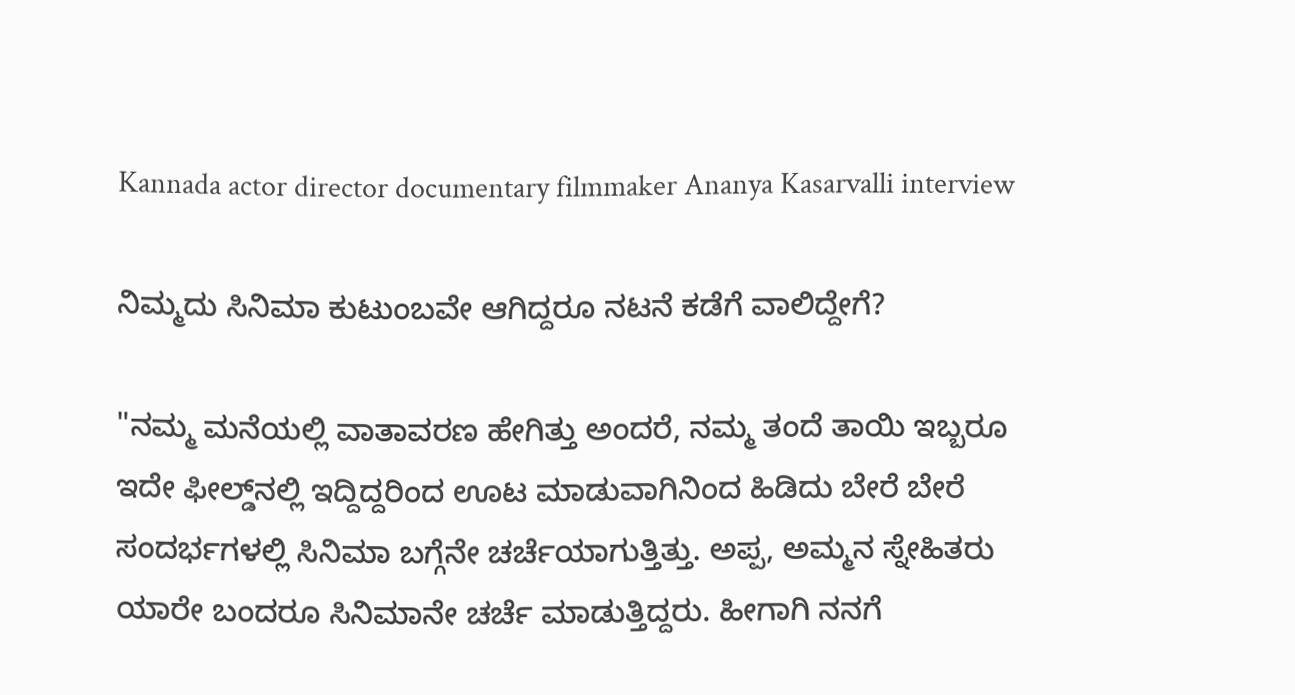Kannada actor director documentary filmmaker Ananya Kasarvalli interview

ನಿಮ್ಮದು ಸಿನಿಮಾ ಕುಟುಂಬವೇ ಆಗಿದ್ದರೂ ನಟನೆ ಕಡೆಗೆ ವಾಲಿದ್ದೇಗೆ?

"ನಮ್ಮ ಮನೆಯಲ್ಲಿ ವಾತಾವರಣ ಹೇಗಿತ್ತು ಅಂದರೆ, ನಮ್ಮ ತಂದೆ ತಾಯಿ ಇಬ್ಬರೂ ಇದೇ ಫೀಲ್ಡ್‌ನಲ್ಲಿ ಇದ್ದಿದ್ದರಿಂದ ಊಟ ಮಾಡುವಾಗಿನಿಂದ ಹಿಡಿದು ಬೇರೆ ಬೇರೆ ಸಂದರ್ಭಗಳಲ್ಲಿ ಸಿನಿಮಾ ಬಗ್ಗೆನೇ ಚರ್ಚೆಯಾಗುತ್ತಿತ್ತು. ಅಪ್ಪ, ಅಮ್ಮನ ಸ್ನೇಹಿತರು ಯಾರೇ ಬಂದರೂ ಸಿನಿಮಾನೇ ಚರ್ಚೆ ಮಾಡುತ್ತಿದ್ದರು. ಹೀಗಾಗಿ ನನಗೆ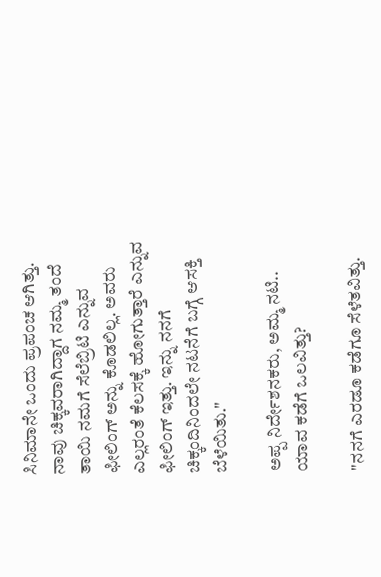ಸಿನಿಮಾನೇ ಒಂದು ಪ್ರಪಂಚ ಆಗಿತ್ತು. ನಾವು ಚಿಕ್ಕವರಾಗಿದ್ದಾಗ ನಮ್ಮ ತಂದೆ ತಾಯಿ ನಮಗೆ ಸೆಲೆಬ್ರಿಟಿ ಎನ್ನುವ ಫೀಲಿಂಗ್ ಅನ್ನು ಕೊಡಲಿಲ್ಲ. ಅವರು ಎಲ್ಲರಂತೆ ಕೆಲಸಕ್ಕೆ ಹೋಗುತ್ತಾರೆ ಎನ್ನುವ ಫೀಲಿಂಗ್ ಇತ್ತು. ಇನ್ನು ನನಗೆ ಚಿಕ್ಕಂದಿನಿಂದಲೇ ನಟನೆಗೆ ಬಗ್ಗೆ ಆಸಕ್ತಿ ಬೆಳೆಯಿತು."

ಅಪ್ಪ ನಿರ್ದೇಶನಕರು, ಅಮ್ಮ ನಟಿ.. ಯಾವ ಕಡೆಗೆ ಒಲವಿತ್ತು?

"ನನಗೆ ಎರಡೂ ಕಡೆಗೂ ಸೆಳೆತವಿತ್ತು.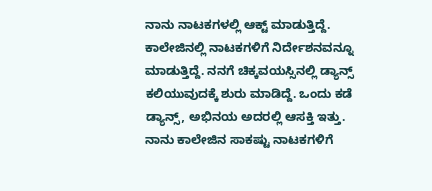ನಾನು ನಾಟಕಗಳಲ್ಲಿ ಆಕ್ಟ್ ಮಾಡುತ್ತಿದ್ದೆ. ಕಾಲೇಜಿನಲ್ಲಿ ನಾಟಕಗಳಿಗೆ ನಿರ್ದೇಶನವನ್ನೂ ಮಾಡುತ್ತಿದ್ದೆ. ನನಗೆ ಚಿಕ್ಕವಯಸ್ಸಿನಲ್ಲಿ ಡ್ಯಾನ್ಸ್ ಕಲಿಯುವುದಕ್ಕೆ ಶುರು ಮಾಡಿದ್ದೆ. ಒಂದು ಕಡೆ ಡ್ಯಾನ್ಸ್, ಅಭಿನಯ ಅದರಲ್ಲಿ ಆಸಕ್ತಿ ಇತ್ತು. ನಾನು ಕಾಲೇಜಿನ ಸಾಕಷ್ಟು ನಾಟಕಗಳಿಗೆ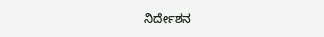ನಿರ್ದೇಶನ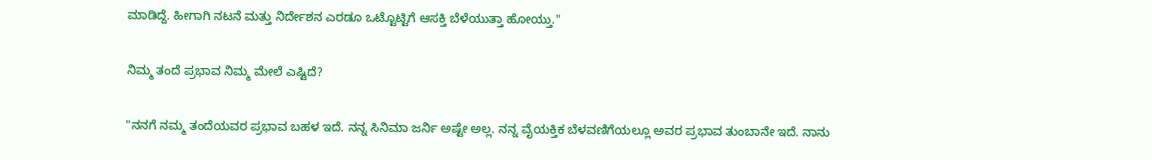ಮಾಡಿದ್ದೆ. ಹೀಗಾಗಿ ನಟನೆ ಮತ್ತು ನಿರ್ದೇಶನ ಎರಡೂ ಒಟ್ಟೊಟ್ಟಿಗೆ ಆಸಕ್ತಿ ಬೆಳೆಯುತ್ತಾ ಹೋಯ್ತು."

ನಿಮ್ಮ ತಂದೆ ಪ್ರಭಾವ ನಿಮ್ಮ ಮೇಲೆ ಎಷ್ಟಿದೆ?

"ನನಗೆ ನಮ್ಮ ತಂದೆಯವರ ಪ್ರಭಾವ ಬಹಳ ಇದೆ. ನನ್ನ ಸಿನಿಮಾ ಜರ್ನಿ ಅಷ್ಟೇ ಅಲ್ಲ. ನನ್ನ ವೈಯಕ್ತಿಕ ಬೆಳವಣಿಗೆಯಲ್ಲೂ ಅವರ ಪ್ರಭಾವ ತುಂಬಾನೇ ಇದೆ. ನಾನು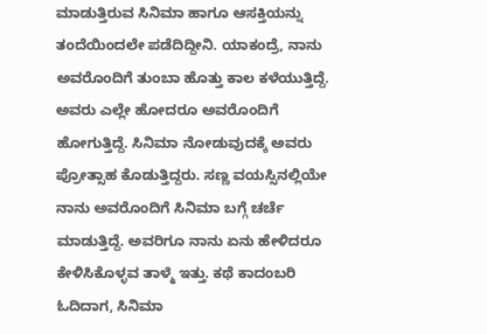ಮಾಡುತ್ತಿರುವ ಸಿನಿಮಾ ಹಾಗೂ ಆಸಕ್ತಿಯನ್ನು ತಂದೆಯಿಂದಲೇ ಪಡೆದಿದ್ದೀನಿ. ಯಾಕಂದ್ರೆ, ನಾನು ಅವರೊಂದಿಗೆ ತುಂಬಾ ಹೊತ್ತು ಕಾಲ ಕಳೆಯುತ್ತಿದ್ದೆ. ಅವರು ಎಲ್ಲೇ ಹೋದರೂ ಅವರೊಂದಿಗೆ ಹೋಗುತ್ತಿದ್ದೆ. ಸಿನಿಮಾ ನೋಡುವುದಕ್ಕೆ ಅವರು ಪ್ರೋತ್ಸಾಹ ಕೊಡುತ್ತಿದ್ದರು. ಸಣ್ಣ ವಯಸ್ಸಿನಲ್ಲಿಯೇ ನಾನು ಅವರೊಂದಿಗೆ ಸಿನಿಮಾ ಬಗ್ಗೆ ಚರ್ಚೆ ಮಾಡುತ್ತಿದ್ದೆ. ಅವರಿಗೂ ನಾನು ಏನು ಹೇಳಿದರೂ ಕೇಳಿಸಿಕೊಳ್ಳವ ತಾಳ್ಮೆ ಇತ್ತು. ಕಥೆ ಕಾದಂಬರಿ ಓದಿದಾಗ, ಸಿನಿಮಾ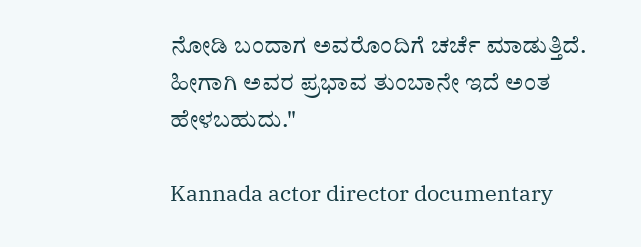ನೋಡಿ ಬಂದಾಗ ಅವರೊಂದಿಗೆ ಚರ್ಚೆ ಮಾಡುತ್ತಿದೆ. ಹೀಗಾಗಿ ಅವರ ಪ್ರಭಾವ ತುಂಬಾನೇ ಇದೆ ಅಂತ ಹೇಳಬಹುದು."

Kannada actor director documentary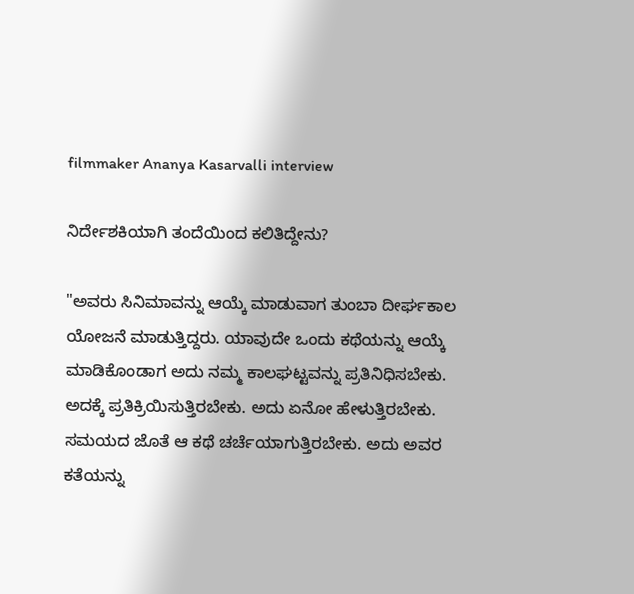filmmaker Ananya Kasarvalli interview

ನಿರ್ದೇಶಕಿಯಾಗಿ ತಂದೆಯಿಂದ ಕಲಿತಿದ್ದೇನು?

"ಅವರು ಸಿನಿಮಾವನ್ನು ಆಯ್ಕೆ ಮಾಡುವಾಗ ತುಂಬಾ ದೀರ್ಘಕಾಲ ಯೋಜನೆ ಮಾಡುತ್ತಿದ್ದರು. ಯಾವುದೇ ಒಂದು ಕಥೆಯನ್ನು ಆಯ್ಕೆ ಮಾಡಿಕೊಂಡಾಗ ಅದು ನಮ್ಮ ಕಾಲಘಟ್ಟವನ್ನು ಪ್ರತಿನಿಧಿಸಬೇಕು. ಅದಕ್ಕೆ ಪ್ರತಿಕ್ರಿಯಿಸುತ್ತಿರಬೇಕು. ಅದು ಏನೋ ಹೇಳುತ್ತಿರಬೇಕು. ಸಮಯದ ಜೊತೆ ಆ ಕಥೆ ಚರ್ಚೆಯಾಗುತ್ತಿರಬೇಕು. ಅದು ಅವರ ಕತೆಯನ್ನು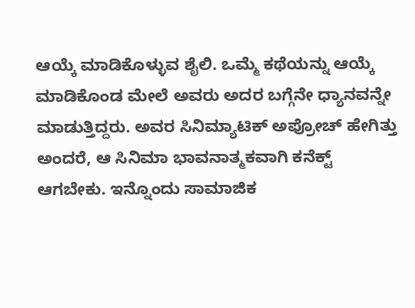ಆಯ್ಕೆ ಮಾಡಿಕೊಳ್ಳುವ ಶೈಲಿ. ಒಮ್ಮೆ ಕಥೆಯನ್ನು ಆಯ್ಕೆ ಮಾಡಿಕೊಂಡ ಮೇಲೆ ಅವರು ಅದರ ಬಗ್ಗೆನೇ ಧ್ಯಾನವನ್ನೇ ಮಾಡುತ್ತಿದ್ದರು. ಅವರ ಸಿನಿಮ್ಯಾಟಿಕ್ ಅಪ್ರೋಚ್ ಹೇಗಿತ್ತು ಅಂದರೆ, ಆ ಸಿನಿಮಾ ಭಾವನಾತ್ಮಕವಾಗಿ ಕನೆಕ್ಟ್ ಆಗಬೇಕು. ಇನ್ನೊಂದು ಸಾಮಾಜಿಕ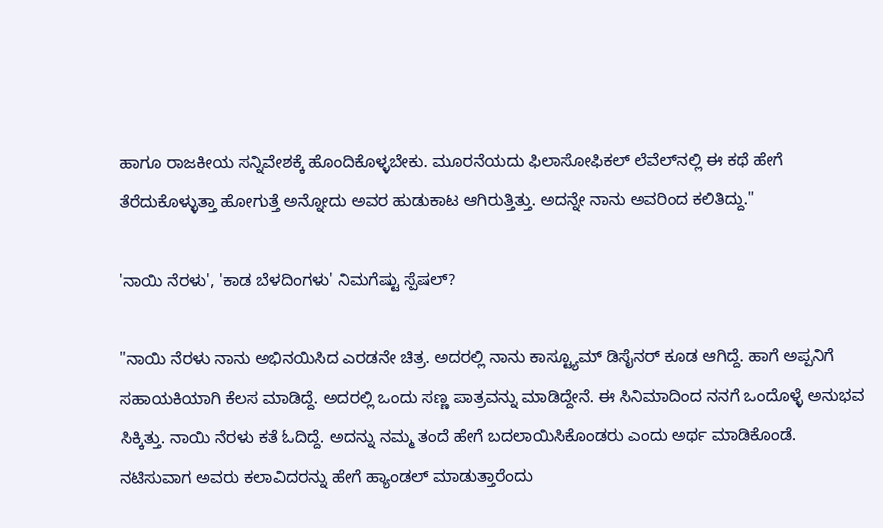ಹಾಗೂ ರಾಜಕೀಯ ಸನ್ನಿವೇಶಕ್ಕೆ ಹೊಂದಿಕೊಳ್ಳಬೇಕು. ಮೂರನೆಯದು ಫಿಲಾಸೋಫಿಕಲ್ ಲೆವೆಲ್‌ನಲ್ಲಿ ಈ ಕಥೆ ಹೇಗೆ ತೆರೆದುಕೊಳ್ಳುತ್ತಾ ಹೋಗುತ್ತೆ ಅನ್ನೋದು ಅವರ ಹುಡುಕಾಟ ಆಗಿರುತ್ತಿತ್ತು. ಅದನ್ನೇ ನಾನು ಅವರಿಂದ ಕಲಿತಿದ್ದು."

'ನಾಯಿ ನೆರಳು', 'ಕಾಡ ಬೆಳದಿಂಗಳು' ನಿಮಗೆಷ್ಟು ಸ್ಪೆಷಲ್?

"ನಾಯಿ ನೆರಳು ನಾನು ಅಭಿನಯಿಸಿದ ಎರಡನೇ ಚಿತ್ರ. ಅದರಲ್ಲಿ ನಾನು ಕಾಸ್ಟ್ಯೂಮ್ ಡಿಸೈನರ್ ಕೂಡ ಆಗಿದ್ದೆ. ಹಾಗೆ ಅಪ್ಪನಿಗೆ ಸಹಾಯಕಿಯಾಗಿ ಕೆಲಸ ಮಾಡಿದ್ದೆ. ಅದರಲ್ಲಿ ಒಂದು ಸಣ್ಣ ಪಾತ್ರವನ್ನು ಮಾಡಿದ್ದೇನೆ. ಈ ಸಿನಿಮಾದಿಂದ ನನಗೆ ಒಂದೊಳ್ಳೆ ಅನುಭವ ಸಿಕ್ಕಿತ್ತು. ನಾಯಿ ನೆರಳು ಕತೆ ಓದಿದ್ದೆ. ಅದನ್ನು ನಮ್ಮ ತಂದೆ ಹೇಗೆ ಬದಲಾಯಿಸಿಕೊಂಡರು ಎಂದು ಅರ್ಥ ಮಾಡಿಕೊಂಡೆ. ನಟಿಸುವಾಗ ಅವರು ಕಲಾವಿದರನ್ನು ಹೇಗೆ ಹ್ಯಾಂಡಲ್‌ ಮಾಡುತ್ತಾರೆಂದು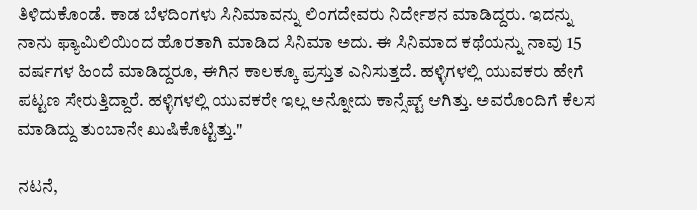ತಿಳಿದುಕೊಂಡೆ. ಕಾಡ ಬೆಳದಿಂಗಳು ಸಿನಿಮಾವನ್ನು ಲಿಂಗದೇವರು ನಿರ್ದೇಶನ ಮಾಡಿದ್ದರು. ಇದನ್ನು ನಾನು ಫ್ಯಾಮಿಲಿಯಿಂದ ಹೊರತಾಗಿ ಮಾಡಿದ ಸಿನಿಮಾ ಅದು. ಈ ಸಿನಿಮಾದ ಕಥೆಯನ್ನು ನಾವು 15 ವರ್ಷಗಳ ಹಿಂದೆ ಮಾಡಿದ್ದರೂ, ಈಗಿನ ಕಾಲಕ್ಕೂ ಪ್ರಸ್ತುತ ಎನಿಸುತ್ತದೆ. ಹಳ್ಳಿಗಳಲ್ಲಿ ಯುವಕರು ಹೇಗೆ ಪಟ್ಟಣ ಸೇರುತ್ತಿದ್ದಾರೆ. ಹಳ್ಳಿಗಳಲ್ಲಿ ಯುವಕರೇ ಇಲ್ಲ ಅನ್ನೋದು ಕಾನ್ಸೆಪ್ಟ್ ಆಗಿತ್ತು. ಅವರೊಂದಿಗೆ ಕೆಲಸ ಮಾಡಿದ್ದು ತುಂಬಾನೇ ಖುಷಿಕೊಟ್ಟಿತ್ತು."

ನಟನೆ,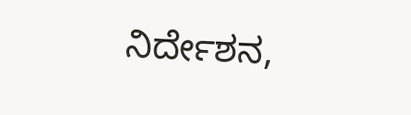ನಿರ್ದೇಶನ,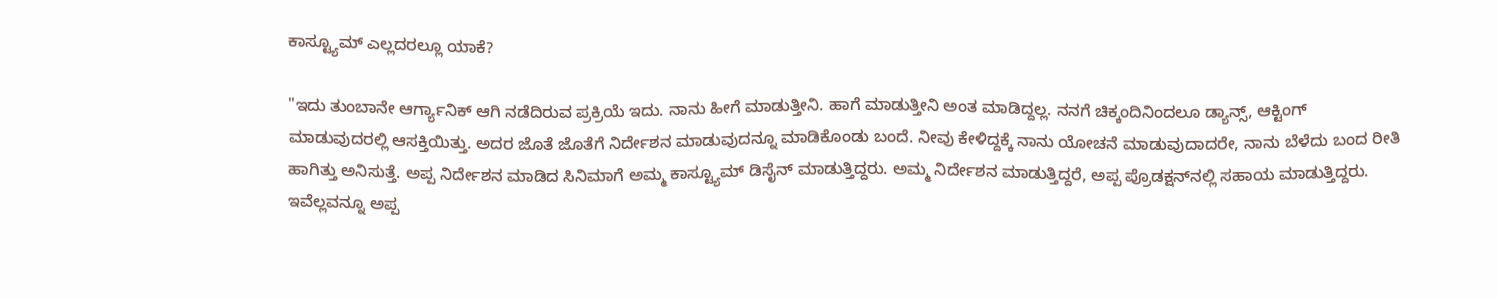ಕಾಸ್ಟ್ಯೂಮ್ ಎಲ್ಲದರಲ್ಲೂ ಯಾಕೆ?

"ಇದು ತುಂಬಾನೇ ಆರ್ಗ್ಯಾನಿಕ್ ಆಗಿ ನಡೆದಿರುವ ಪ್ರಕ್ರಿಯೆ ಇದು. ನಾನು ಹೀಗೆ ಮಾಡುತ್ತೀನಿ. ಹಾಗೆ ಮಾಡುತ್ತೀನಿ ಅಂತ ಮಾಡಿದ್ದಲ್ಲ. ನನಗೆ ಚಿಕ್ಕಂದಿನಿಂದಲೂ ಡ್ಯಾನ್ಸ್, ಆಕ್ಟಿಂಗ್ ಮಾಡುವುದರಲ್ಲಿ ಆಸಕ್ತಿಯಿತ್ತು. ಅದರ ಜೊತೆ ಜೊತೆಗೆ ನಿರ್ದೇಶನ ಮಾಡುವುದನ್ನೂ ಮಾಡಿಕೊಂಡು ಬಂದೆ. ನೀವು ಕೇಳಿದ್ದಕ್ಕೆ ನಾನು ಯೋಚನೆ ಮಾಡುವುದಾದರೇ, ನಾನು ಬೆಳೆದು ಬಂದ ರೀತಿ ಹಾಗಿತ್ತು ಅನಿಸುತ್ತೆ. ಅಪ್ಪ ನಿರ್ದೇಶನ ಮಾಡಿದ ಸಿನಿಮಾಗೆ ಅಮ್ಮ ಕಾಸ್ಟ್ಯೂಮ್ ಡಿಸೈನ್ ಮಾಡುತ್ತಿದ್ದರು. ಅಮ್ಮ ನಿರ್ದೇಶನ ಮಾಡುತ್ತಿದ್ದರೆ, ಅಪ್ಪ ಪ್ರೊಡಕ್ಷನ್‌ನಲ್ಲಿ ಸಹಾಯ ಮಾಡುತ್ತಿದ್ದರು. ಇವೆಲ್ಲವನ್ನೂ ಅಪ್ಪ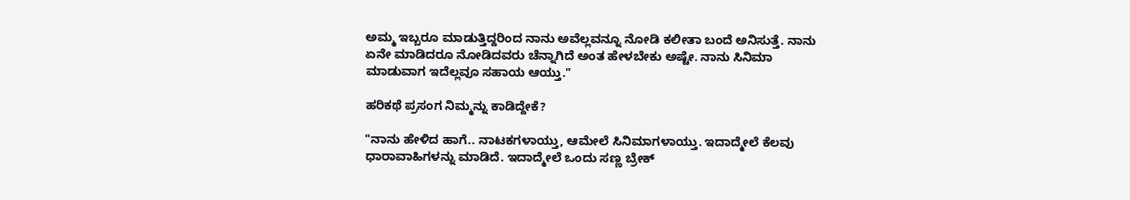ಅಮ್ಮ ಇಬ್ಬರೂ ಮಾಡುತ್ತಿದ್ದರಿಂದ ನಾನು ಅವೆಲ್ಲವನ್ನೂ ನೋಡಿ ಕಲೀತಾ ಬಂದೆ ಅನಿಸುತ್ತೆ. ನಾನು ಏನೇ ಮಾಡಿದರೂ ನೋಡಿದವರು ಚೆನ್ನಾಗಿದೆ ಅಂತ ಹೇಳಬೇಕು ಅಷ್ಟೇ. ನಾನು ಸಿನಿಮಾ ಮಾಡುವಾಗ ಇದೆಲ್ಲವೂ ಸಹಾಯ ಆಯ್ತು."

ಹರಿಕಥೆ ಪ್ರಸಂಗ ನಿಮ್ಮನ್ನು ಕಾಡಿದ್ದೇಕೆ?

"ನಾನು ಹೇಳಿದ ಹಾಗೆ.. ನಾಟಕಗಳಾಯ್ತು, ಆಮೇಲೆ ಸಿನಿಮಾಗಳಾಯ್ತು. ಇದಾದ್ಮೇಲೆ ಕೆಲವು ಧಾರಾವಾಹಿಗಳನ್ನು ಮಾಡಿದೆ. ಇದಾದ್ಮೇಲೆ ಒಂದು ಸಣ್ಣ ಬ್ರೇಕ್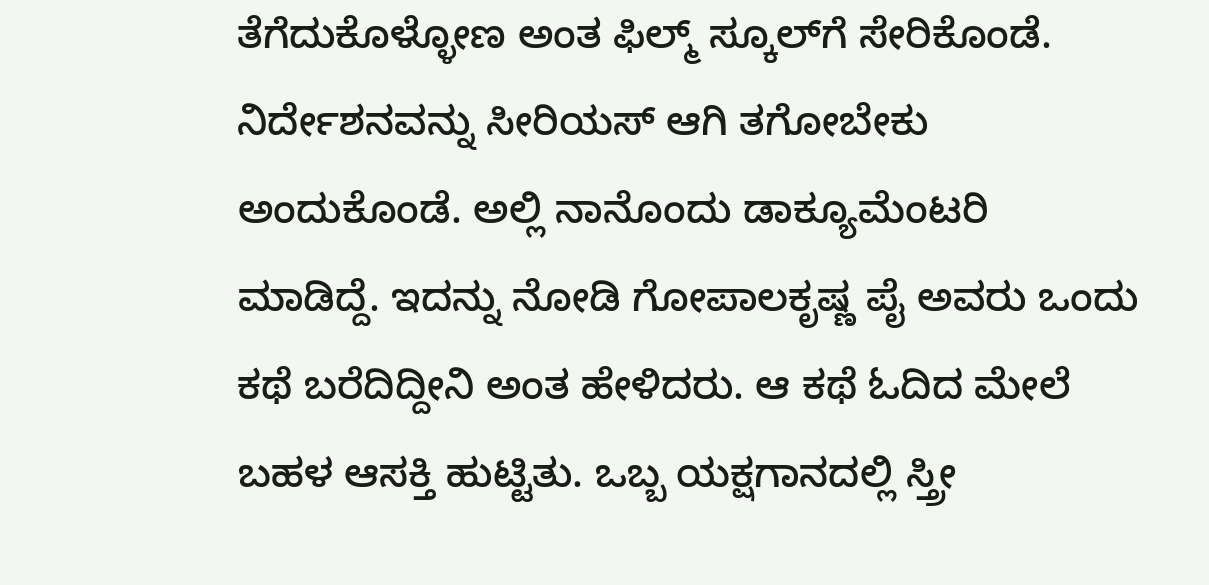ತೆಗೆದುಕೊಳ್ಳೋಣ ಅಂತ ಫಿಲ್ಮ್ ಸ್ಕೂಲ್‌ಗೆ ಸೇರಿಕೊಂಡೆ. ನಿರ್ದೇಶನವನ್ನು ಸೀರಿಯಸ್ ಆಗಿ ತಗೋಬೇಕು ಅಂದುಕೊಂಡೆ. ಅಲ್ಲಿ ನಾನೊಂದು ಡಾಕ್ಯೂಮೆಂಟರಿ ಮಾಡಿದ್ದೆ. ಇದನ್ನು ನೋಡಿ ಗೋಪಾಲಕೃಷ್ಣ ಪೈ ಅವರು ಒಂದು ಕಥೆ ಬರೆದಿದ್ದೀನಿ ಅಂತ ಹೇಳಿದರು. ಆ ಕಥೆ ಓದಿದ ಮೇಲೆ ಬಹಳ ಆಸಕ್ತಿ ಹುಟ್ಟಿತು. ಒಬ್ಬ ಯಕ್ಷಗಾನದಲ್ಲಿ ಸ್ತ್ರೀ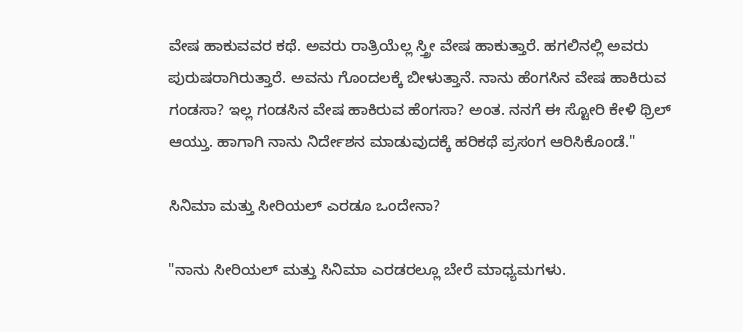ವೇಷ ಹಾಕುವವರ ಕಥೆ. ಅವರು ರಾತ್ರಿಯೆಲ್ಲ ಸ್ತ್ರೀ ವೇಷ ಹಾಕುತ್ತಾರೆ. ಹಗಲಿನಲ್ಲಿ ಅವರು ಪುರುಷರಾಗಿರುತ್ತಾರೆ. ಅವನು ಗೊಂದಲಕ್ಕೆ ಬೀಳುತ್ತಾನೆ. ನಾನು ಹೆಂಗಸಿನ ವೇಷ ಹಾಕಿರುವ ಗಂಡಸಾ? ಇಲ್ಲ ಗಂಡಸಿನ ವೇಷ ಹಾಕಿರುವ ಹೆಂಗಸಾ? ಅಂತ. ನನಗೆ ಈ ಸ್ಟೋರಿ ಕೇಳಿ ಥ್ರಿಲ್ ಆಯ್ತು. ಹಾಗಾಗಿ ನಾನು ನಿರ್ದೇಶನ ಮಾಡುವುದಕ್ಕೆ ಹರಿಕಥೆ ಪ್ರಸಂಗ ಆರಿಸಿಕೊಂಡೆ."

ಸಿನಿಮಾ ಮತ್ತು ಸೀರಿಯಲ್ ಎರಡೂ ಒಂದೇನಾ?

"ನಾನು ಸೀರಿಯಲ್ ಮತ್ತು ಸಿನಿಮಾ ಎರಡರಲ್ಲೂ ಬೇರೆ ಮಾಧ್ಯಮಗಳು.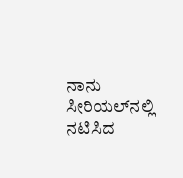ನಾನು ಸೀರಿಯಲ್‌ನಲ್ಲಿ ನಟಿಸಿದ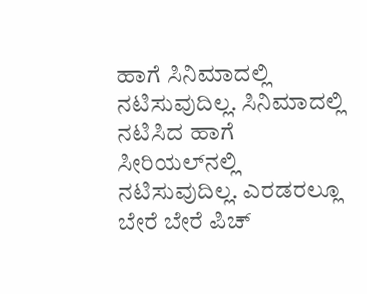ಹಾಗೆ ಸಿನಿಮಾದಲ್ಲಿ ನಟಿಸುವುದಿಲ್ಲ. ಸಿನಿಮಾದಲ್ಲಿ ನಟಿಸಿದ ಹಾಗೆ ಸೀರಿಯಲ್‌ನಲ್ಲಿ ನಟಿಸುವುದಿಲ್ಲ. ಎರಡರಲ್ಲೂ ಬೇರೆ ಬೇರೆ ಪಿಚ್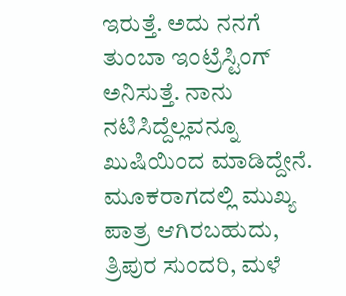ಇರುತ್ತೆ. ಅದು ನನಗೆ ತುಂಬಾ ಇಂಟ್ರೆಸ್ಟಿಂಗ್‌ ಅನಿಸುತ್ತೆ. ನಾನು ನಟಿಸಿದ್ದೆಲ್ಲವನ್ನೂ ಖುಷಿಯಿಂದ ಮಾಡಿದ್ದೇನೆ. ಮೂಕರಾಗದಲ್ಲಿ ಮುಖ್ಯ ಪಾತ್ರ ಆಗಿರಬಹುದು, ತ್ರಿಪುರ ಸುಂದರಿ, ಮಳೆ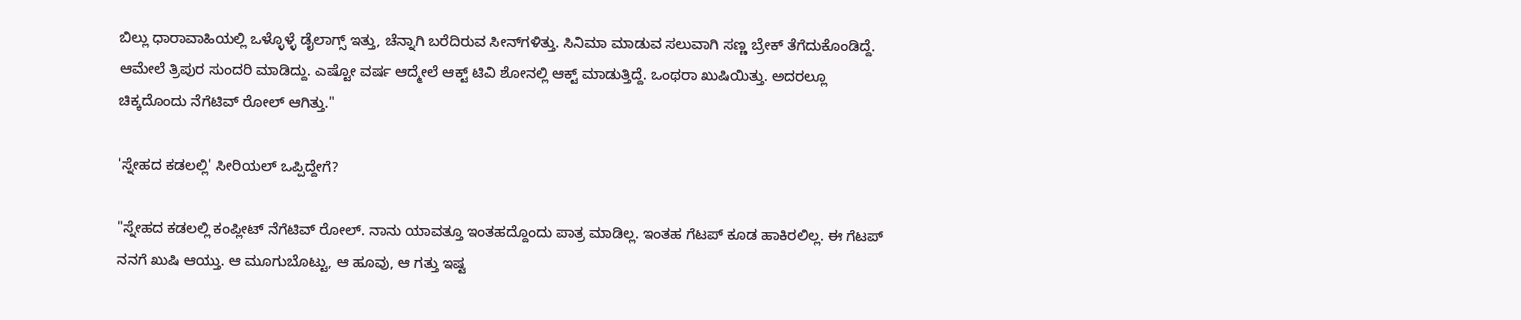ಬಿಲ್ಲು ಧಾರಾವಾಹಿಯಲ್ಲಿ ಒಳ್ಳೊಳ್ಳೆ ಡೈಲಾಗ್ಸ್ ಇತ್ತು, ಚೆನ್ನಾಗಿ ಬರೆದಿರುವ ಸೀನ್‌ಗಳಿತ್ತು. ಸಿನಿಮಾ ಮಾಡುವ ಸಲುವಾಗಿ ಸಣ್ಣ ಬ್ರೇಕ್ ತೆಗೆದುಕೊಂಡಿದ್ದೆ. ಆಮೇಲೆ ತ್ರಿಪುರ ಸುಂದರಿ ಮಾಡಿದ್ದು. ಎಷ್ಟೋ ವರ್ಷ ಆದ್ಮೇಲೆ ಆಕ್ಟ್ ಟಿವಿ ಶೋನಲ್ಲಿ ಆಕ್ಟ್ ಮಾಡುತ್ತಿದ್ದೆ. ಒಂಥರಾ ಖುಷಿಯಿತ್ತು. ಅದರಲ್ಲೂ ಚಿಕ್ಕದೊಂದು ನೆಗೆಟಿವ್ ರೋಲ್ ಆಗಿತ್ತು."

'ಸ್ನೇಹದ ಕಡಲಲ್ಲಿ' ಸೀರಿಯಲ್ ಒಪ್ಪಿದ್ದೇಗೆ?

"ಸ್ನೇಹದ ಕಡಲಲ್ಲಿ ಕಂಪ್ಲೀಟ್ ನೆಗೆಟಿವ್ ರೋಲ್. ನಾನು ಯಾವತ್ತೂ ಇಂತಹದ್ದೊಂದು ಪಾತ್ರ ಮಾಡಿಲ್ಲ. ಇಂತಹ ಗೆಟಪ್ ಕೂಡ ಹಾಕಿರಲಿಲ್ಲ. ಈ ಗೆಟಪ್ ನನಗೆ ಖುಷಿ ಆಯ್ತು. ಆ ಮೂಗುಬೊಟ್ಟು, ಆ ಹೂವು, ಆ ಗತ್ತು ಇಷ್ಟ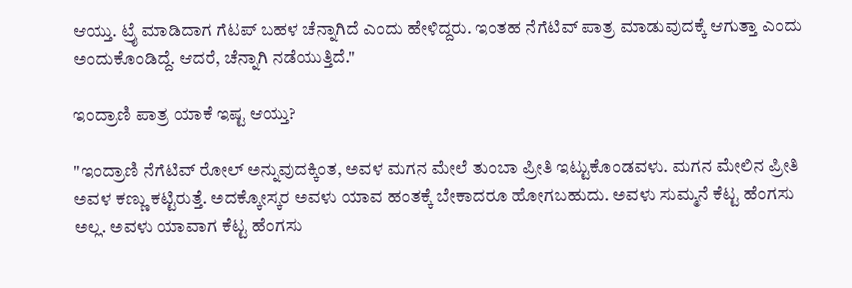ಆಯ್ತು. ಟ್ರೈ ಮಾಡಿದಾಗ ಗೆಟಪ್ ಬಹಳ ಚೆನ್ನಾಗಿದೆ ಎಂದು ಹೇಳಿದ್ದರು. ಇಂತಹ ನೆಗೆಟಿವ್ ಪಾತ್ರ ಮಾಡುವುದಕ್ಕೆ ಆಗುತ್ತಾ ಎಂದು ಅಂದುಕೊಂಡಿದ್ದೆ. ಆದರೆ, ಚೆನ್ನಾಗಿ ನಡೆಯುತ್ತಿದೆ."

ಇಂದ್ರಾಣಿ ಪಾತ್ರ ಯಾಕೆ ಇಷ್ಟ ಆಯ್ತು?

"ಇಂದ್ರಾಣಿ ನೆಗೆಟಿವ್ ರೋಲ್ ಅನ್ನುವುದಕ್ಕಿಂತ, ಅವಳ ಮಗನ ಮೇಲೆ ತುಂಬಾ ಪ್ರೀತಿ ಇಟ್ಟುಕೊಂಡವಳು. ಮಗನ ಮೇಲಿನ ಪ್ರೀತಿ ಅವಳ ಕಣ್ಣು ಕಟ್ಟಿರುತ್ತೆ. ಅದಕ್ಕೋಸ್ಕರ ಅವಳು ಯಾವ ಹಂತಕ್ಕೆ ಬೇಕಾದರೂ ಹೋಗಬಹುದು. ಅವಳು ಸುಮ್ಮನೆ ಕೆಟ್ಟ ಹೆಂಗಸು ಅಲ್ಲ. ಅವಳು ಯಾವಾಗ ಕೆಟ್ಟ ಹೆಂಗಸು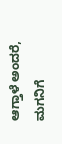ಆಗ್ತಾಳೆ ಅಂದರೆ, ಮಗನಿಗೆ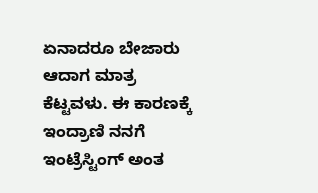ಏನಾದರೂ ಬೇಜಾರು ಆದಾಗ ಮಾತ್ರ ಕೆಟ್ಟವಳು. ಈ ಕಾರಣಕ್ಕೆ ಇಂದ್ರಾಣಿ ನನಗೆ ಇಂಟ್ರೆಸ್ಟಿಂಗ್ ಅಂತ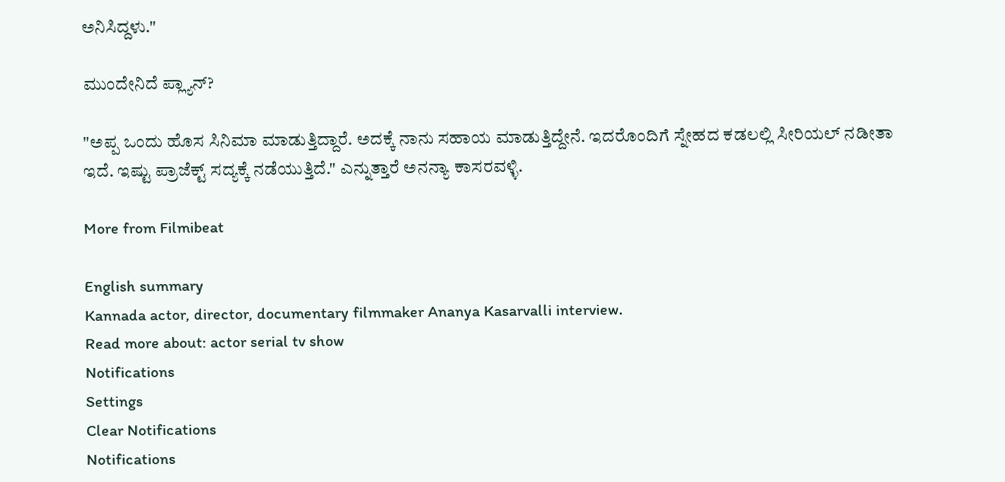ಅನಿಸಿದ್ದಳು."

ಮುಂದೇನಿದೆ ಪ್ಲ್ಯಾನ್?

"ಅಪ್ಪ ಒಂದು ಹೊಸ ಸಿನಿಮಾ ಮಾಡುತ್ತಿದ್ದಾರೆ. ಅದಕ್ಕೆ ನಾನು ಸಹಾಯ ಮಾಡುತ್ತಿದ್ದೇನೆ. ಇದರೊಂದಿಗೆ ಸ್ನೇಹದ ಕಡಲಲ್ಲಿ ಸೀರಿಯಲ್ ನಡೀತಾ ಇದೆ. ಇಷ್ಟು ಪ್ರಾಜೆಕ್ಟ್ ಸದ್ಯಕ್ಕೆ ನಡೆಯುತ್ತಿದೆ." ಎನ್ನುತ್ತಾರೆ ಅನನ್ಯಾ ಕಾಸರವಳ್ಳಿ.

More from Filmibeat

English summary
Kannada actor, director, documentary filmmaker Ananya Kasarvalli interview.
Read more about: actor serial tv show
Notifications
Settings
Clear Notifications
Notifications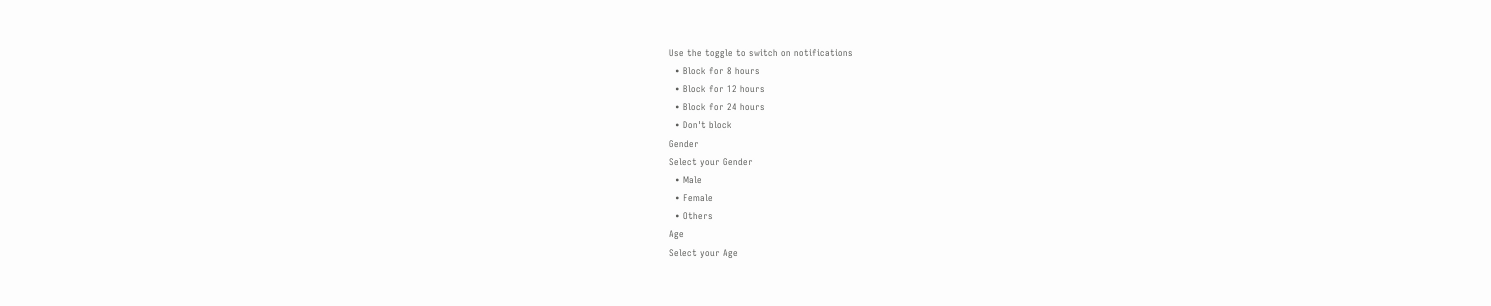Use the toggle to switch on notifications
  • Block for 8 hours
  • Block for 12 hours
  • Block for 24 hours
  • Don't block
Gender
Select your Gender
  • Male
  • Female
  • Others
Age
Select your Age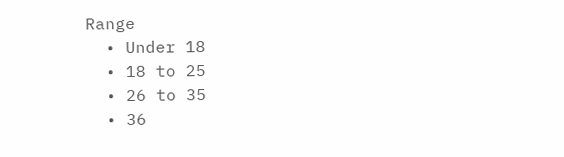Range
  • Under 18
  • 18 to 25
  • 26 to 35
  • 36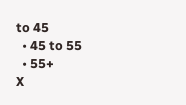to 45
  • 45 to 55
  • 55+
X